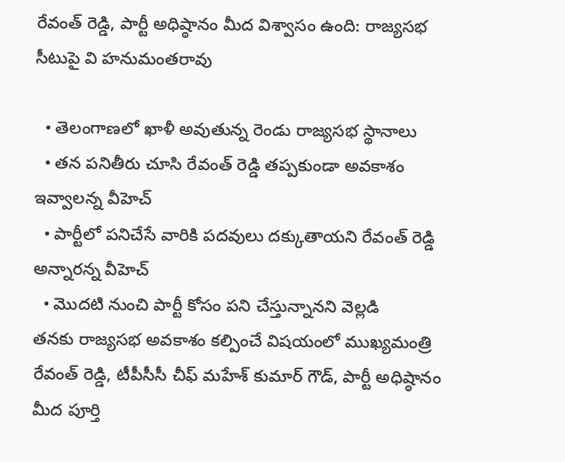రేవంత్ రెడ్డి, పార్టీ అధిష్ఠానం మీద విశ్వాసం ఉంది: రాజ్యసభ సీటుపై వి హనుమంతరావు

  • తెలంగాణలో ఖాళీ అవుతున్న రెండు రాజ్యసభ స్థానాలు
  • తన పనితీరు చూసి రేవంత్ రెడ్డి తప్పకుండా అవకాశం ఇవ్వాలన్న వీహెచ్
  • పార్టీలో పనిచేసే వారికి పదవులు దక్కుతాయని రేవంత్ రెడ్డి అన్నారన్న వీహెచ్
  • మొదటి నుంచి పార్టీ కోసం పని చేస్తున్నానని వెల్లడి
తనకు రాజ్యసభ అవకాశం కల్పించే విషయంలో ముఖ్యమంత్రి రేవంత్ రెడ్డి, టీపీసీసీ చీఫ్ మహేశ్ కుమార్ గౌడ్, పార్టీ అధిష్ఠానం మీద పూర్తి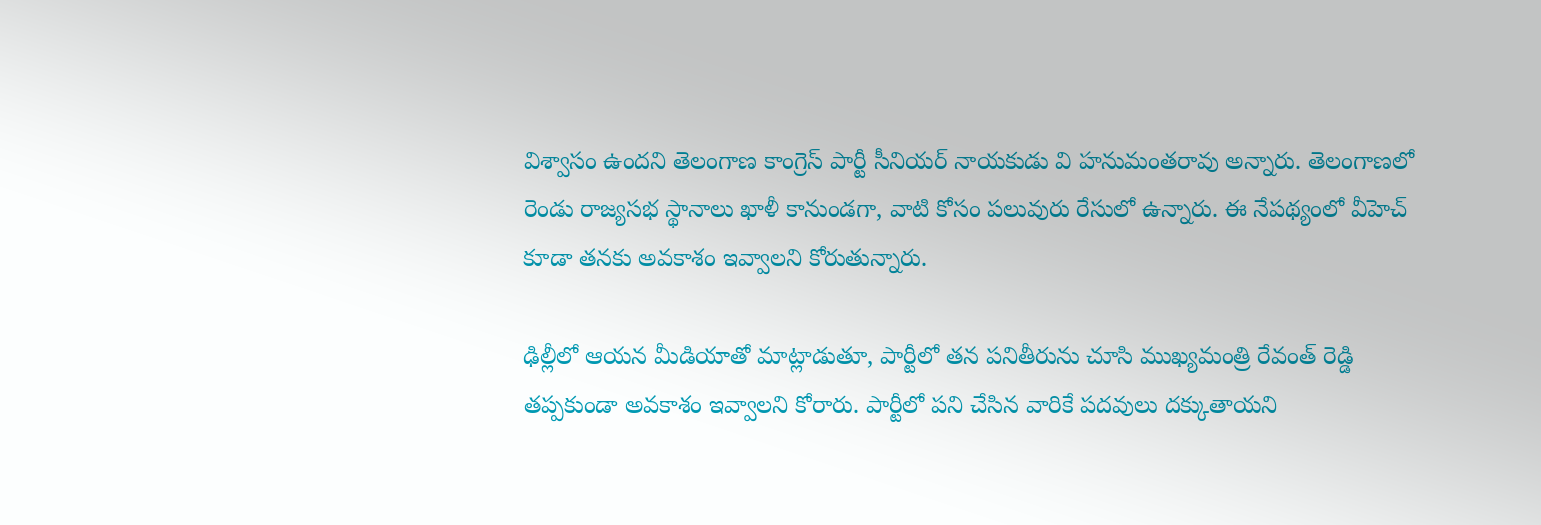విశ్వాసం ఉందని తెలంగాణ కాంగ్రెస్ పార్టీ సీనియర్ నాయకుడు వి హనుమంతరావు అన్నారు. తెలంగాణలో రెండు రాజ్యసభ స్థానాలు ఖాళీ కానుండగా, వాటి కోసం పలువురు రేసులో ఉన్నారు. ఈ నేపథ్యంలో వీహెచ్ కూడా తనకు అవకాశం ఇవ్వాలని కోరుతున్నారు.

ఢిల్లీలో ఆయన మీడియాతో మాట్లాడుతూ, పార్టీలో తన పనితీరును చూసి ముఖ్యమంత్రి రేవంత్ రెడ్డి తప్పకుండా అవకాశం ఇవ్వాలని కోరారు. పార్టీలో పని చేసిన వారికే పదవులు దక్కుతాయని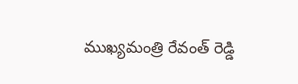ముఖ్యమంత్రి రేవంత్ రెడ్డి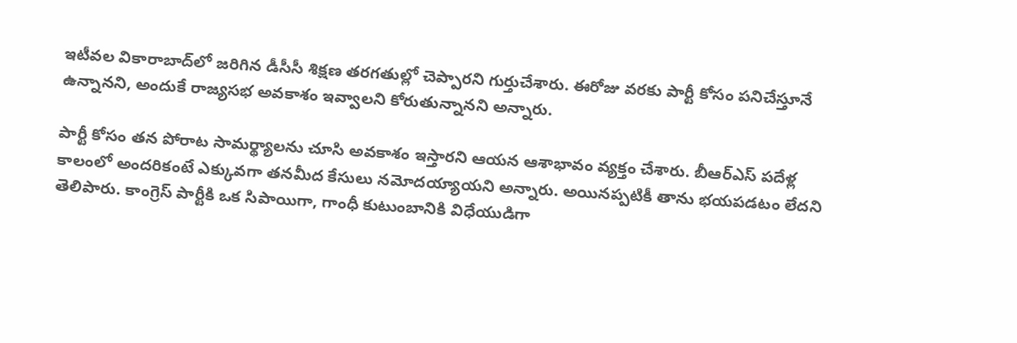ఇటీవల వికారాబాద్‌లో జరిగిన డీసీసీ శిక్షణ తరగతుల్లో చెప్పారని గుర్తుచేశారు. ఈరోజు వరకు పార్టీ కోసం పనిచేస్తూనే ఉన్నానని, అందుకే రాజ్యసభ అవకాశం ఇవ్వాలని కోరుతున్నానని అన్నారు.

పార్టీ కోసం తన పోరాట సామర్థ్యాలను చూసి అవకాశం ఇస్తారని ఆయన ఆశాభావం వ్యక్తం చేశారు. బీఆర్ఎస్ పదేళ్ల కాలంలో అందరికంటే ఎక్కువగా తనమీద కేసులు నమోదయ్యాయని అన్నారు. అయినప్పటికీ తాను భయపడటం లేదని తెలిపారు. కాంగ్రెస్ పార్టీకి ఒక సిపాయిగా, గాంధీ కుటుంబానికి విధేయుడిగా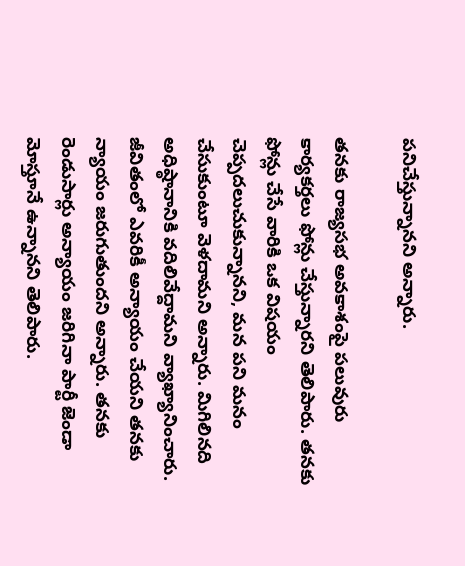పనిచేస్తున్నానని అన్నారు.

తనకు రాజ్యసభ అవకాశంపై పలువురు కార్యకర్తలు ఫోన్లు చేస్తున్నారని తెలిపారు. తనకు ఫోన్లు చేసే వారికి ఒక విషయం చెప్పదలుచుకున్నానని, మన పని మనం చేసుకుంటూ వెళదామని అన్నారు. మిగిలినది అధిష్ఠానానికి వదిలివేద్దామని వ్యాఖ్యానించారు. జీవితంలో ఎవరికీ అన్యాయం చేయని తనకు న్యాయం జరుగుతుందని అన్నారు. తనకు రెండుసార్లు అన్యాయం జరిగినా పార్టీ జెండా మోస్తూనే ఉన్నానని తెలిపారు.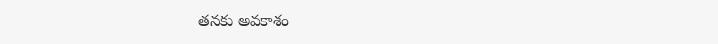తనకు అవకాశం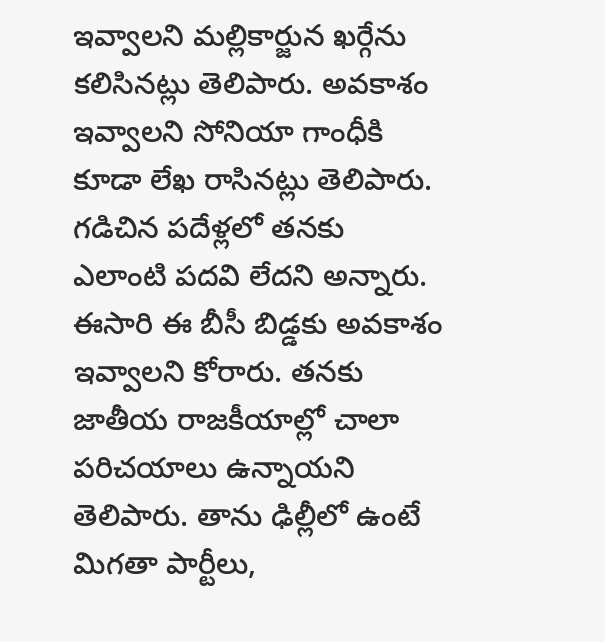ఇవ్వాలని మల్లికార్జున ఖర్గేను కలిసినట్లు తెలిపారు. అవకాశం ఇవ్వాలని సోనియా గాంధీకి కూడా లేఖ రాసినట్లు తెలిపారు. గడిచిన పదేళ్లలో తనకు ఎలాంటి పదవి లేదని అన్నారు. ఈసారి ఈ బీసీ బిడ్డకు అవకాశం ఇవ్వాలని కోరారు. తనకు జాతీయ రాజకీయాల్లో చాలా పరిచయాలు ఉన్నాయని తెలిపారు. తాను ఢిల్లీలో ఉంటే మిగతా పార్టీలు,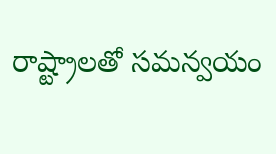రాష్ట్రాలతో సమన్వయం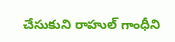చేసుకుని రాహుల్ గాంధీని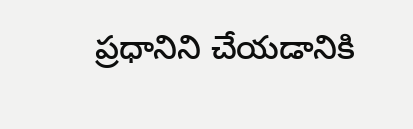ప్రధానిని చేయడానికి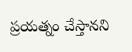ప్రయత్నం చేస్తానని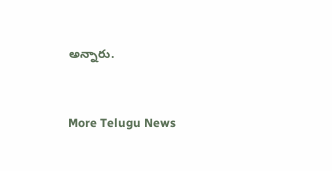అన్నారు.


More Telugu News